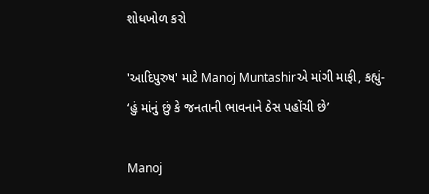શોધખોળ કરો

'આદિપુરુષ' માટે Manoj Muntashirએ માંગી માફી, કહ્યું- ‘હું માંનું છું કે જનતાની ભાવનાને ઠેસ પહોંચી છે’

Manoj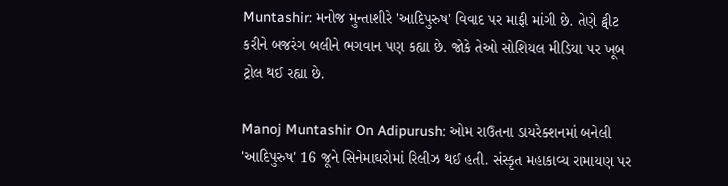Muntashir: મનોજ મુન્તાશીરે 'આદિપુરુષ' વિવાદ પર માફી માંગી છે. તેણે ટ્વીટ કરીને બજરંગ બલીને ભગવાન પણ કહ્યા છે. જોકે તેઓ સોશિયલ મીડિયા પર ખૂબ ટ્રોલ થઈ રહ્યા છે.

Manoj Muntashir On Adipurush: ઓમ રાઉતના ડાયરેક્શનમાં બનેલી 'આદિપુરુષ' 16 જૂને સિનેમાઘરોમાં રિલીઝ થઈ હતી. સંસ્કૃત મહાકાવ્ય રામાયણ પર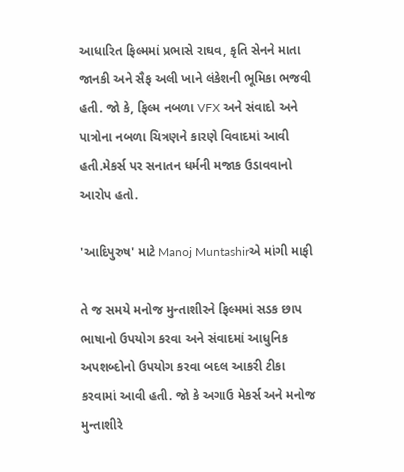આધારિત ફિલ્મમાં પ્રભાસે રાઘવ, કૃતિ સેનને માતા જાનકી અને સૈફ અલી ખાને લંકેશની ભૂમિકા ભજવી હતી. જો કે, ફિલ્મ નબળા VFX અને સંવાદો અને પાત્રોના નબળા ચિત્રણને કારણે વિવાદમાં આવી હતી.મેકર્સ પર સનાતન ધર્મની મજાક ઉડાવવાનો આરોપ હતો.

'આદિપુરુષ' માટે Manoj Muntashirએ માંગી માફી

તે જ સમયે મનોજ મુન્તાશીરને ફિલ્મમાં સડક છાપ ભાષાનો ઉપયોગ કરવા અને સંવાદમાં આધુનિક અપશબ્દોનો ઉપયોગ કરવા બદલ આકરી ટીકા કરવામાં આવી હતી. જો કે અગાઉ મેકર્સ અને મનોજ મુન્તાશીરે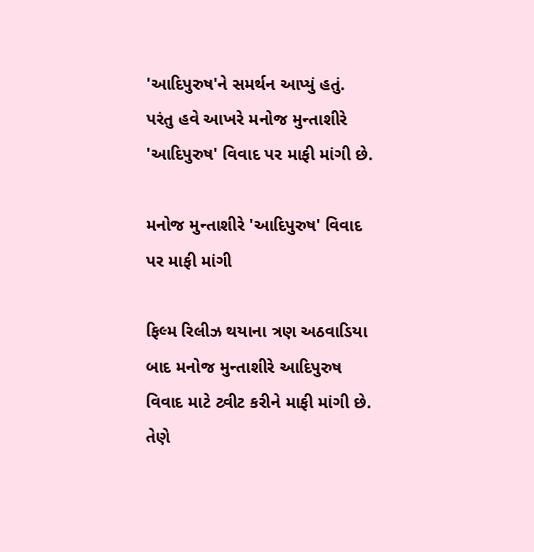'આદિપુરુષ'ને સમર્થન આપ્યું હતું. પરંતુ હવે આખરે મનોજ મુન્તાશીરે 'આદિપુરુષ' વિવાદ પર માફી માંગી છે.

મનોજ મુન્તાશીરે 'આદિપુરુષ' વિવાદ પર માફી માંગી

ફિલ્મ રિલીઝ થયાના ત્રણ અઠવાડિયા બાદ મનોજ મુન્તાશીરે આદિપુરુષ વિવાદ માટે ટ્વીટ કરીને માફી માંગી છે. તેણે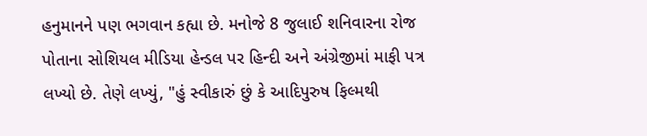હનુમાનને પણ ભગવાન કહ્યા છે. મનોજે 8 જુલાઈ શનિવારના રોજ પોતાના સોશિયલ મીડિયા હેન્ડલ પર હિન્દી અને અંગ્રેજીમાં માફી પત્ર લખ્યો છે. તેણે લખ્યું, "હું સ્વીકારું છું કે આદિપુરુષ ફિલ્મથી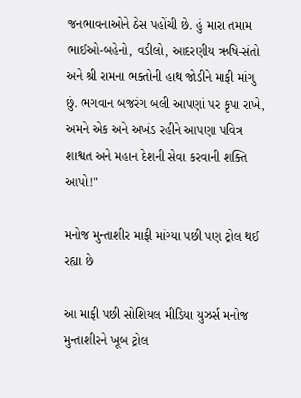જનભાવનાઓને ઠેસ પહોંચી છે. હું મારા તમામ ભાઈઓ-બહેનો, વડીલો, આદરણીય ઋષિ-સંતો અને શ્રી રામના ભક્તોની હાથ જોડીને માફી માંગુ છું. ભગવાન બજરંગ બલી આપણાં પર કૃપા રાખે, અમને એક અને અખંડ રહીને આપણા પવિત્ર શાશ્વત અને મહાન દેશની સેવા કરવાની શક્તિ આપો!"

મનોજ મુન્તાશીર માફી માંગ્યા પછી પણ ટ્રોલ થઈ રહ્યા છે

આ માફી પછી સોશિયલ મીડિયા યુઝર્સ મનોજ મુન્તાશીરને ખૂબ ટ્રોલ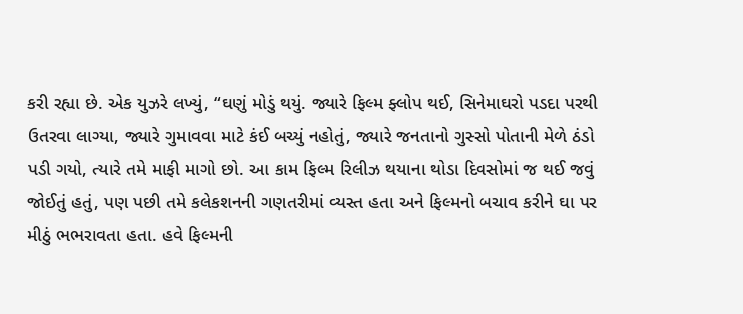કરી રહ્યા છે. એક યુઝરે લખ્યું, “ઘણું મોડું થયું. જ્યારે ફિલ્મ ફ્લોપ થઈ, સિનેમાઘરો પડદા પરથી ઉતરવા લાગ્યા, જ્યારે ગુમાવવા માટે કંઈ બચ્યું નહોતું, જ્યારે જનતાનો ગુસ્સો પોતાની મેળે ઠંડો પડી ગયો, ત્યારે તમે માફી માગો છો. આ કામ ફિલ્મ રિલીઝ થયાના થોડા દિવસોમાં જ થઈ જવું જોઈતું હતું, પણ પછી તમે કલેકશનની ગણતરીમાં વ્યસ્ત હતા અને ફિલ્મનો બચાવ કરીને ઘા પર મીઠું ભભરાવતા હતા. હવે ફિલ્મની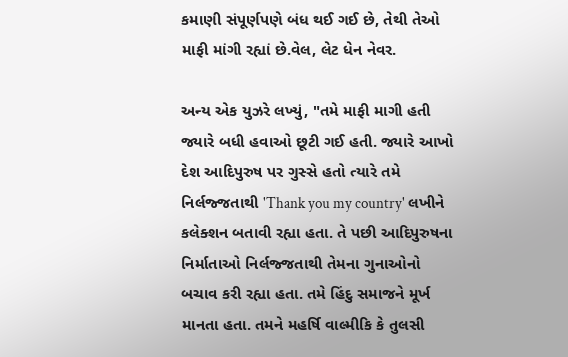કમાણી સંપૂર્ણપણે બંધ થઈ ગઈ છે, તેથી તેઓ માફી માંગી રહ્યાં છે.વેલ, લેટ ધેન નેવર.

અન્ય એક યુઝરે લખ્યું, "તમે માફી માગી હતી જ્યારે બધી હવાઓ છૂટી ગઈ હતી. જ્યારે આખો દેશ આદિપુરુષ પર ગુસ્સે હતો ત્યારે તમે નિર્લજ્જતાથી 'Thank you my country' લખીને કલેક્શન બતાવી રહ્યા હતા. તે પછી આદિપુરુષના નિર્માતાઓ નિર્લજ્જતાથી તેમના ગુનાઓનો બચાવ કરી રહ્યા હતા. તમે હિંદુ સમાજને મૂર્ખ માનતા હતા. તમને મહર્ષિ વાલ્મીકિ કે તુલસી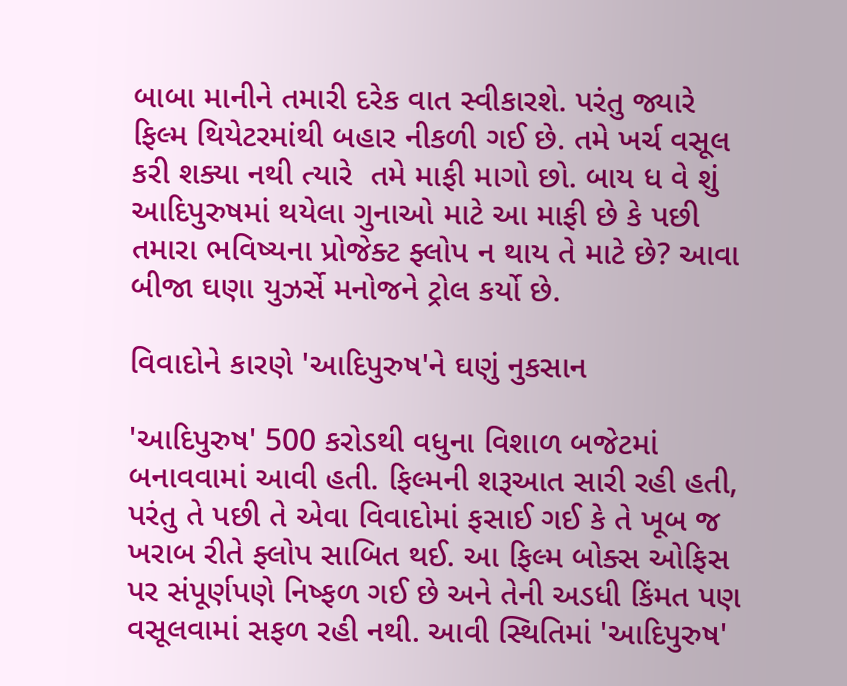બાબા માનીને તમારી દરેક વાત સ્વીકારશે. પરંતુ જ્યારે ફિલ્મ થિયેટરમાંથી બહાર નીકળી ગઈ છે. તમે ખર્ચ વસૂલ કરી શક્યા નથી ત્યારે  તમે માફી માગો છો. બાય ધ વે શું આદિપુરુષમાં થયેલા ગુનાઓ માટે આ માફી છે કે પછી તમારા ભવિષ્યના પ્રોજેક્ટ ફ્લોપ ન થાય તે માટે છે? આવા બીજા ઘણા યુઝર્સે મનોજને ટ્રોલ કર્યો છે.

વિવાદોને કારણે 'આદિપુરુષ'ને ઘણું નુકસાન

'આદિપુરુષ' 500 કરોડથી વધુના વિશાળ બજેટમાં બનાવવામાં આવી હતી. ફિલ્મની શરૂઆત સારી રહી હતી, પરંતુ તે પછી તે એવા વિવાદોમાં ફસાઈ ગઈ કે તે ખૂબ જ ખરાબ રીતે ફ્લોપ સાબિત થઈ. આ ફિલ્મ બોક્સ ઓફિસ પર સંપૂર્ણપણે નિષ્ફળ ગઈ છે અને તેની અડધી કિંમત પણ વસૂલવામાં સફળ રહી નથી. આવી સ્થિતિમાં 'આદિપુરુષ'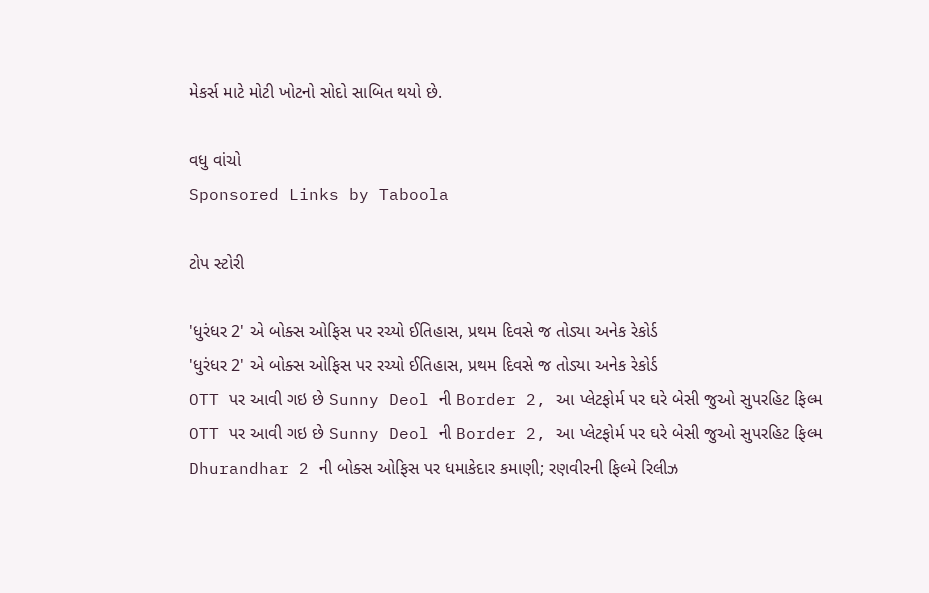મેકર્સ માટે મોટી ખોટનો સોદો સાબિત થયો છે.

વધુ વાંચો
Sponsored Links by Taboola

ટોપ સ્ટોરી

'ધુરંધર 2' એ બોક્સ ઓફિસ પર રચ્યો ઈતિહાસ, પ્રથમ દિવસે જ તોડ્યા અનેક રેકોર્ડ
'ધુરંધર 2' એ બોક્સ ઓફિસ પર રચ્યો ઈતિહાસ, પ્રથમ દિવસે જ તોડ્યા અનેક રેકોર્ડ
OTT પર આવી ગઇ છે Sunny Deol ની Border 2, આ પ્લેટફોર્મ પર ઘરે બેસી જુઓ સુપરહિટ ફિલ્મ
OTT પર આવી ગઇ છે Sunny Deol ની Border 2, આ પ્લેટફોર્મ પર ઘરે બેસી જુઓ સુપરહિટ ફિલ્મ
Dhurandhar 2 ની બોક્સ ઓફિસ પર ધમાકેદાર કમાણી; રણવીરની ફિલ્મે રિલીઝ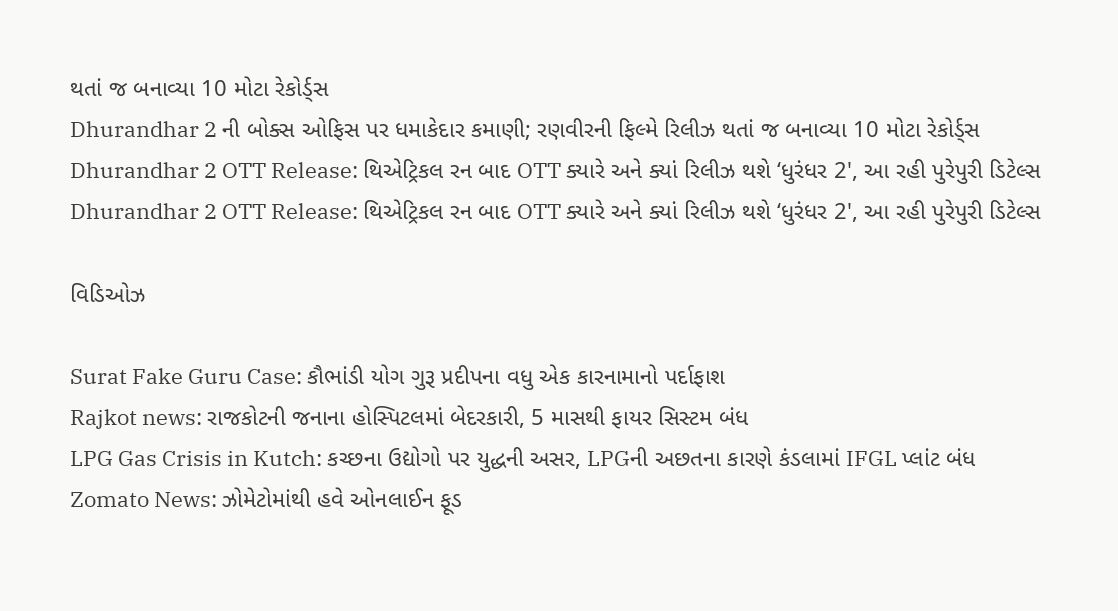થતાં જ બનાવ્યા 10 મોટા રેકોર્ડ્સ
Dhurandhar 2 ની બોક્સ ઓફિસ પર ધમાકેદાર કમાણી; રણવીરની ફિલ્મે રિલીઝ થતાં જ બનાવ્યા 10 મોટા રેકોર્ડ્સ
Dhurandhar 2 OTT Release: થિએટ્રિકલ રન બાદ OTT ક્યારે અને ક્યાં રિલીઝ થશે ‘ધુરંધર 2', આ રહી પુરેપુરી ડિટેલ્સ
Dhurandhar 2 OTT Release: થિએટ્રિકલ રન બાદ OTT ક્યારે અને ક્યાં રિલીઝ થશે ‘ધુરંધર 2', આ રહી પુરેપુરી ડિટેલ્સ

વિડિઓઝ

Surat Fake Guru Case: કૌભાંડી યોગ ગુરૂ પ્રદીપના વધુ એક કારનામાનો પર્દાફાશ
Rajkot news: રાજકોટની જનાના હોસ્પિટલમાં બેદરકારી, 5 માસથી ફાયર સિસ્ટમ બંધ
LPG Gas Crisis in Kutch: કચ્છના ઉદ્યોગો પર યુદ્ધની અસર, LPGની અછતના કારણે કંડલામાં IFGL પ્લાંટ બંધ
Zomato News: ઝોમેટોમાંથી હવે ઓનલાઈન ફૂડ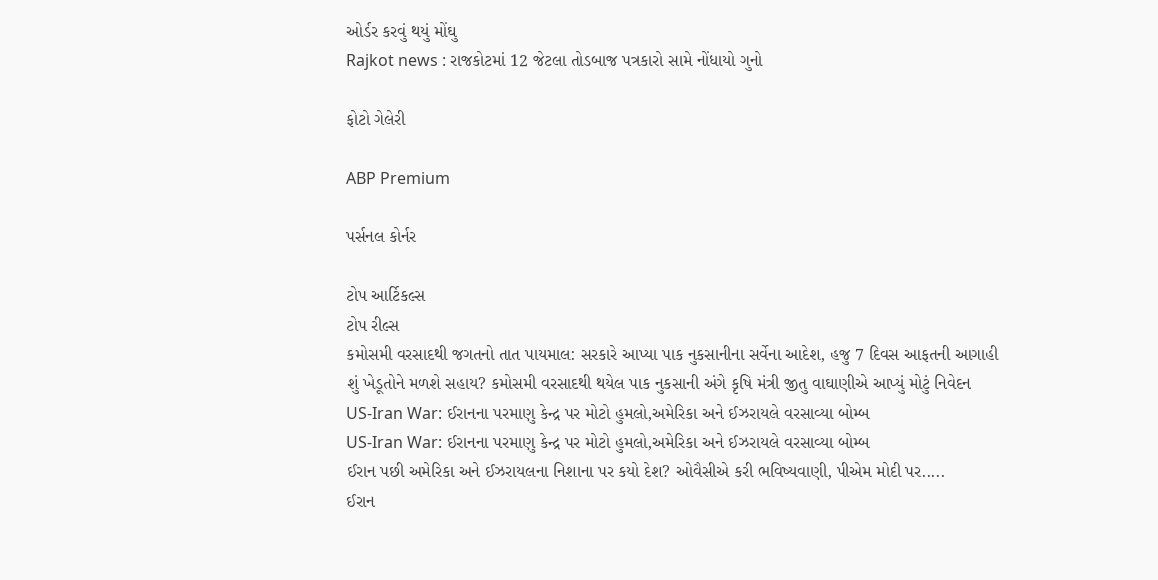ઓર્ડર કરવું થયું મોંઘુ
Rajkot news : રાજકોટમાં 12 જેટલા તોડબાજ પત્રકારો સામે નોંધાયો ગુનો

ફોટો ગેલેરી

ABP Premium

પર્સનલ કોર્નર

ટોપ આર્ટિકલ્સ
ટોપ રીલ્સ
કમોસમી વરસાદથી જગતનો તાત પાયમાલ: સરકારે આપ્યા પાક નુકસાનીના સર્વેના આદેશ, હજુ 7 દિવસ આફતની આગાહી
શું ખેડૂતોને મળશે સહાય? કમોસમી વરસાદથી થયેલ પાક નુકસાની અંગે કૃષિ મંત્રી જીતુ વાઘાણીએ આપ્યું મોટું નિવેદન
US-Iran War: ઈરાનના પરમાણુ કેન્દ્ર પર મોટો હુમલો,અમેરિકા અને ઈઝરાયલે વરસાવ્યા બોમ્બ
US-Iran War: ઈરાનના પરમાણુ કેન્દ્ર પર મોટો હુમલો,અમેરિકા અને ઈઝરાયલે વરસાવ્યા બોમ્બ
ઈરાન પછી અમેરિકા અને ઈઝરાયલના નિશાના પર કયો દેશ? ઓવૈસીએ કરી ભવિષ્યવાણી, પીએમ મોદી પર.....
ઈરાન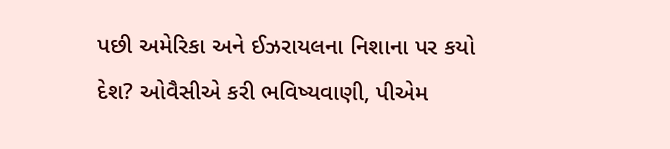પછી અમેરિકા અને ઈઝરાયલના નિશાના પર કયો દેશ? ઓવૈસીએ કરી ભવિષ્યવાણી, પીએમ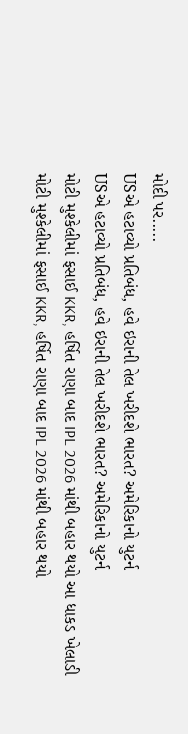મોદી પર.....
USએ હટાવ્યો પ્રતિબંધ, હવે ઇરાની તેલ ખરીદશે ભારત? અમેરિકાનો યુટર્ન
USએ હટાવ્યો પ્રતિબંધ, હવે ઇરાની તેલ ખરીદશે ભારત? અમેરિકાનો યુટર્ન
મોટી મુશ્કેલીમાં ફસાઈ KKR, હર્ષિત રાણા બાદ IPL 2026 માંથી બહાર થયો આ ધાકડ ખેલાડી
મોટી મુશ્કેલીમાં ફસાઈ KKR, હર્ષિત રાણા બાદ IPL 2026 માંથી બહાર થયો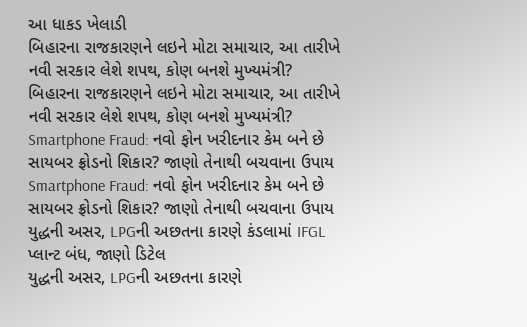આ ધાકડ ખેલાડી
બિહારના રાજકારણને લઇને મોટા સમાચાર, આ તારીખે નવી સરકાર લેશે શપથ, કોણ બનશે મુખ્યમંત્રી?
બિહારના રાજકારણને લઇને મોટા સમાચાર, આ તારીખે નવી સરકાર લેશે શપથ, કોણ બનશે મુખ્યમંત્રી?
Smartphone Fraud: નવો ફોન ખરીદનાર કેમ બને છે સાયબર ફ્રોડનો શિકાર? જાણો તેનાથી બચવાના ઉપાય
Smartphone Fraud: નવો ફોન ખરીદનાર કેમ બને છે સાયબર ફ્રોડનો શિકાર? જાણો તેનાથી બચવાના ઉપાય
યુદ્ધની અસર, LPGની અછતના કારણે કંડલામાં IFGL પ્લાન્ટ બંધ, જાણો ડિટેલ
યુદ્ધની અસર, LPGની અછતના કારણે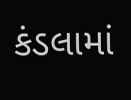કંડલામાં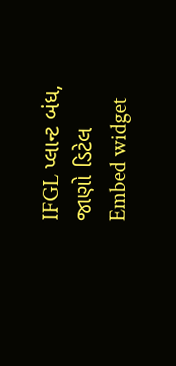IFGL પ્લાન્ટ બંધ, જાણો ડિટેલ
Embed widget